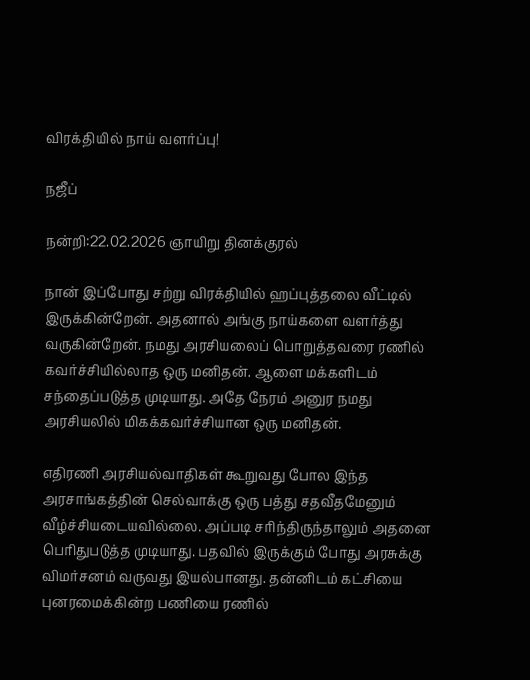விரக்தியில் நாய் வளர்ப்பு!

நஜீப்

நன்றி:22.02.2026 ஞாயிறு தினக்குரல்

நான் இப்போது சற்று விரக்தியில் ஹப்புத்தலை வீட்டில்  இருக்கின்றேன். அதனால் அங்கு நாய்களை வளர்த்து வருகின்றேன். நமது அரசியலைப் பொறுத்தவரை ரணில் கவர்ச்சியில்லாத ஒரு மனிதன். ஆளை மக்களிடம் சந்தைப்படுத்த முடியாது. அதே நேரம் அனுர நமது அரசியலில் மிகக்கவர்ச்சியான ஒரு மனிதன்.

எதிரணி அரசியல்வாதிகள் கூறுவது போல இந்த அரசாங்கத்தின் செல்வாக்கு ஒரு பத்து சதவீதமேனும் வீழ்ச்சியடையவில்லை. அப்படி சரிந்திருந்தாலும் அதனை பெரிதுபடுத்த முடியாது. பதவில் இருக்கும் போது அரசுக்கு விமர்சனம் வருவது இயல்பானது. தன்னிடம் கட்சியை புனரமைக்கின்ற பணியை ரணில்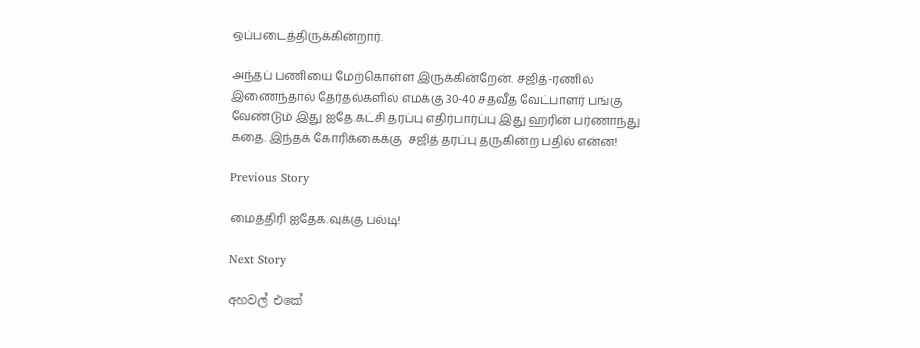ஒப்படைத்திருக்கின்றார்.

அந்தப் பணியை மேற்கொள்ள இருக்கின்றேன். சஜித்-ரணில் இணைந்தால் தேர்தல்களில் எமக்கு 30-40 சதவீத வேட்பாளர் பங்கு வேண்டும் இது ஐதே.கட்சி தரப்பு எதிர்பார்ப்பு இது ஹரின் பர்ணாந்து கதை. இந்தக் கோரிக்கைக்கு  சஜித் தரப்பு தருகின்ற பதில் என்ன!

Previous Story

மைத்திரி ஐதேக.வுக்கு பல்டி!

Next Story

අහවල් එකේ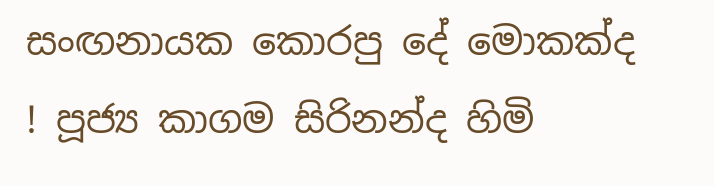සංඟනායක කොරපු දේ මොකක්ද ! පූජ්‍ය කාගම සිරිනන්ද හිමි